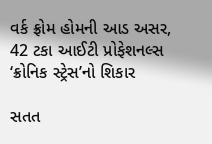વર્ક ફ્રોમ હોમની આડ અસર, 42 ટકા આઈટી પ્રોફેશનલ્સ ‘ક્રોનિક સ્ટ્રેસ’નો શિકાર

સતત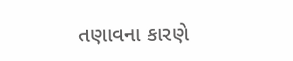તણાવના કારણે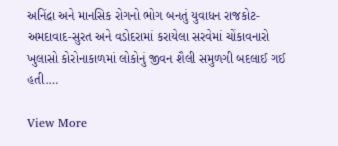અનિંદ્રા અને માનસિક રોગનો ભોગ બનતું યુવાધન રાજકોટ-અમદાવાદ-સુરત અને વડોદરામાં કરાયેલા સરવેમાં ચોંકાવનારો ખુલાસો કોરોનાકાળમાં લોકોનું જીવન શૈલી સમુળગી બદલાઈ ગઈ હતી.…

View More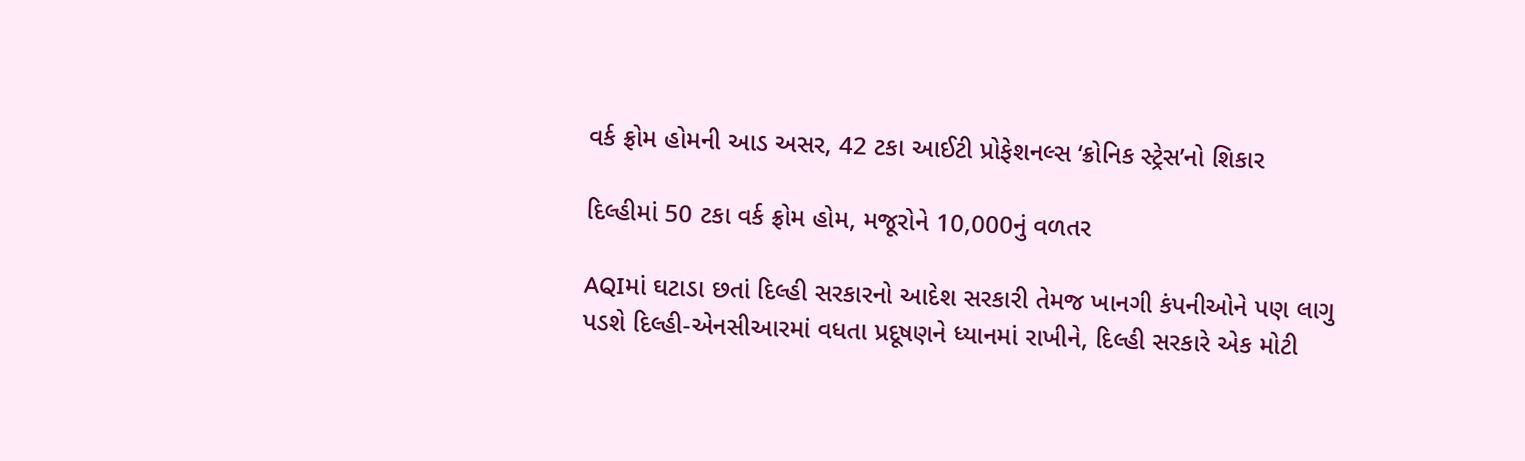વર્ક ફ્રોમ હોમની આડ અસર, 42 ટકા આઈટી પ્રોફેશનલ્સ ‘ક્રોનિક સ્ટ્રેસ’નો શિકાર

દિલ્હીમાં 50 ટકા વર્ક ફ્રોમ હોમ, મજૂરોને 10,000નું વળતર

AQIમાં ઘટાડા છતાં દિલ્હી સરકારનો આદેશ સરકારી તેમજ ખાનગી કંપનીઓને પણ લાગુ પડશે દિલ્હી-એનસીઆરમાં વધતા પ્રદૂષણને ધ્યાનમાં રાખીને, દિલ્હી સરકારે એક મોટી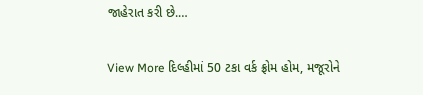જાહેરાત કરી છે.…

View More દિલ્હીમાં 50 ટકા વર્ક ફ્રોમ હોમ, મજૂરોને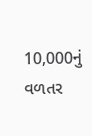10,000નું વળતર